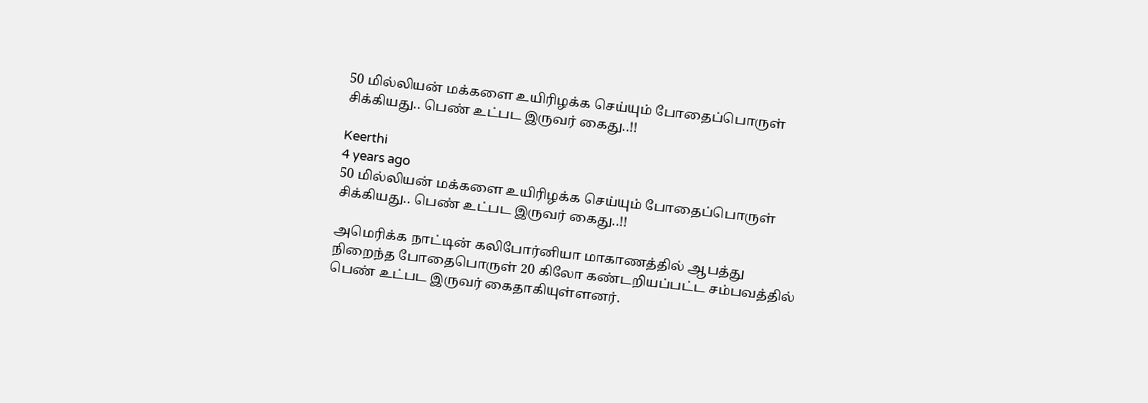50 மில்லியன் மக்களை உயிரிழக்க செய்யும் போதைப்பொருள் சிக்கியது.. பெண் உட்பட இருவர் கைது..!!

Keerthi
4 years ago
50 மில்லியன் மக்களை உயிரிழக்க செய்யும் போதைப்பொருள் சிக்கியது.. பெண் உட்பட இருவர் கைது..!!

அமெரிக்க நாட்டின் கலிபோர்னியா மாகாணத்தில் ஆபத்து நிறைந்த போதைபொருள் 20 கிலோ கண்டறியப்பட்ட சம்பவத்தில் பெண் உட்பட இருவர் கைதாகியுள்ளனர்.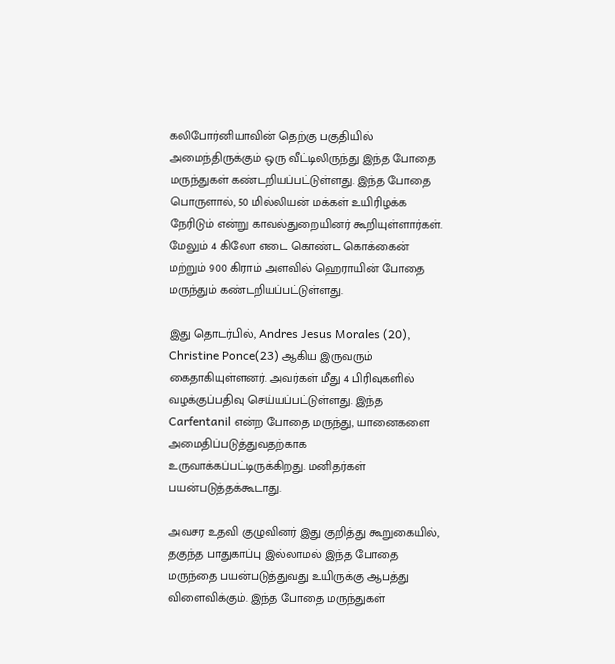கலிபோர்னியாவின் தெற்கு பகுதியில் அமைந்திருக்கும் ஒரு வீட்டிலிருந்து இந்த போதை மருந்துகள் கண்டறியப்பட்டுள்ளது. இந்த போதை பொருளால், 50 மில்லியன் மக்கள் உயிரிழக்க நேரிடும் என்று காவல்துறையினர் கூறியுள்ளார்கள். மேலும் 4 கிலோ எடை கொண்ட கொக்கைன் மற்றும் 900 கிராம் அளவில் ஹெராயின் போதை மருந்தும் கண்டறியப்பட்டுள்ளது.

இது தொடர்பில், Andres Jesus Morales (20), Christine Ponce(23) ஆகிய இருவரும் கைதாகியுள்ளனர். அவர்கள் மீது 4 பிரிவுகளில் வழக்குப்பதிவு செய்யப்பட்டுள்ளது. இந்த Carfentanil என்ற போதை மருந்து, யானைகளை அமைதிப்படுத்துவதற்காக உருவாக்கப்பட்டிருக்கிறது. மனிதர்கள் பயன்படுத்தக்கூடாது.

அவசர உதவி குழுவினர் இது குறித்து கூறுகையில், தகுந்த பாதுகாப்பு இல்லாமல் இந்த போதை மருந்தை பயன்படுத்துவது உயிருக்கு ஆபத்து விளைவிக்கும். இந்த போதை மருந்துகள்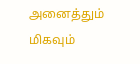அனைத்தும் மிகவும்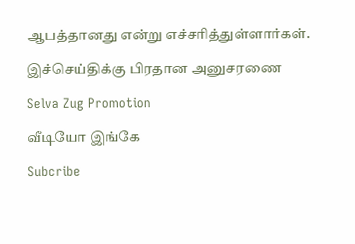ஆபத்தானது என்று எச்சரித்துள்ளார்கள்.

இச்செய்திக்கு பிரதான அனுசரணை

Selva Zug Promotion

வீடியோ இங்கே

Subcribe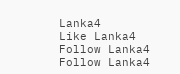Lanka4
Like Lanka4
Follow Lanka4
Follow Lanka4